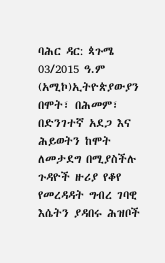ባሕር ዳር: ጳጉሜ 03/2015 ዓ.ም (አሚኮ)ኢትዮጵያውያን በሞት፣ በሕመም፣ በድንገተኛ አደጋ እና ሕይወትን ከሞት ለመታደግ በሚያስችሉ ጉዳዮች ዙሪያ የቆየ የመረዳዳት ግብረ ገባዊ እሴትን ያዳበሩ ሕዝቦች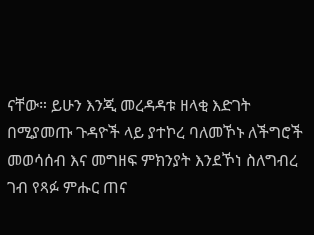ናቸው። ይሁን እንጂ መረዳዳቱ ዘላቂ እድገት በሚያመጡ ጉዳዮች ላይ ያተኮረ ባለመኾኑ ለችግሮች መወሳሰብ እና መግዘፍ ምክንያት እንደኾነ ስለግብረ ገብ የጻፉ ምሑር ጠና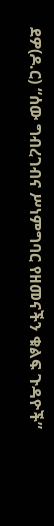ደዎ(ዶ.ር) “ሰው ግብረገብና ሥነምግባር የዘመናችን ቁልፍ ጉዳዮች”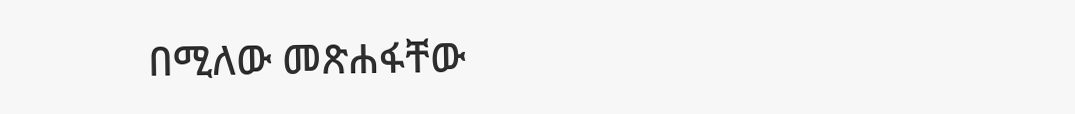በሚለው መጽሐፋቸው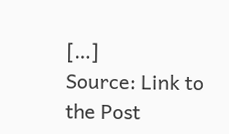[…]
Source: Link to the Post